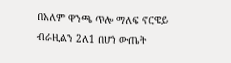በአለም ዋንጫ ጥሎ ማለፍ ኖርዌይ ብራዚልን 2ለ1 በሆነ ውጤት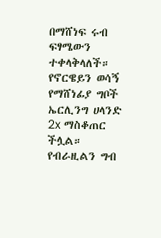በማሸነፍ ሩብ ፍፃሜውን ተቀላቅላለች።
የኖርዌይን ወሳኝ የማሸነፊያ ግቦች ኤርሊንግ ሀላንድ 2x ማስቆጠር ችሏል።
የብራዚልን ግብ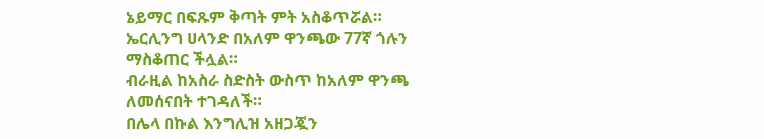ኔይማር በፍጹም ቅጣት ምት አስቆጥሯል።
ኤርሊንግ ሀላንድ በአለም ዋንጫው 77ኛ ጎሉን ማስቆጠር ችሏል።
ብራዚል ከአስራ ስድስት ውስጥ ከአለም ዋንጫ ለመሰናበት ተገዳለች።
በሌላ በኩል እንግሊዝ አዘጋጇን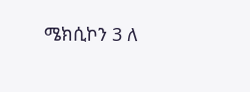ሜክሲኮን 3 ለ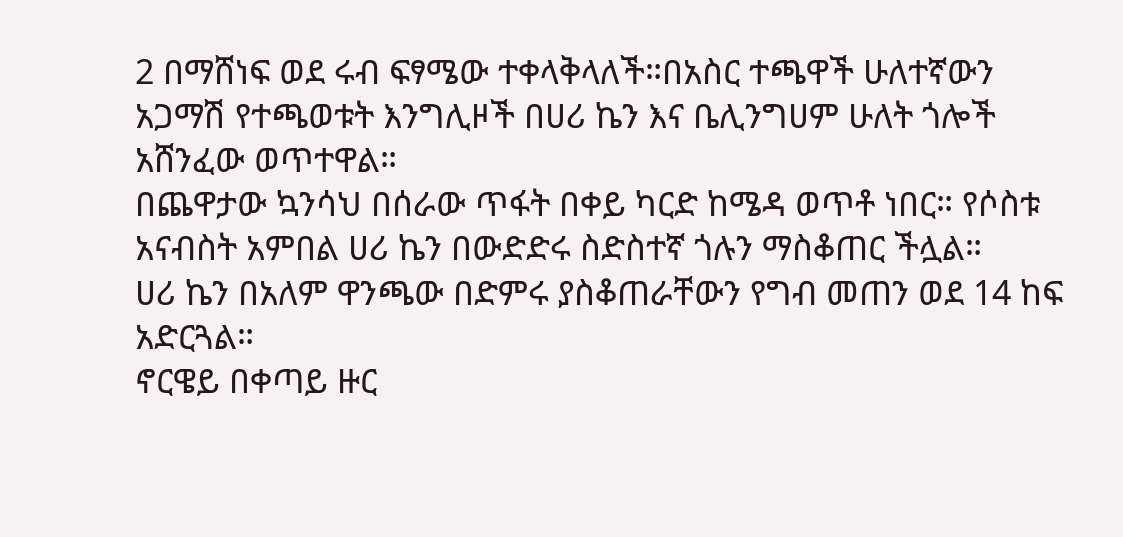2 በማሸነፍ ወደ ሩብ ፍፃሜው ተቀላቅላለች።በአስር ተጫዋች ሁለተኛውን አጋማሽ የተጫወቱት እንግሊዞች በሀሪ ኬን እና ቤሊንግሀም ሁለት ጎሎች አሸንፈው ወጥተዋል።
በጨዋታው ኳንሳህ በሰራው ጥፋት በቀይ ካርድ ከሜዳ ወጥቶ ነበር። የሶስቱ አናብስት አምበል ሀሪ ኬን በውድድሩ ስድስተኛ ጎሉን ማስቆጠር ችሏል።
ሀሪ ኬን በአለም ዋንጫው በድምሩ ያስቆጠራቸውን የግብ መጠን ወደ 14 ከፍ አድርጓል።
ኖርዌይ በቀጣይ ዙር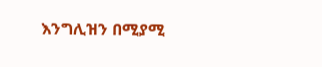እንግሊዝን በሚያሚ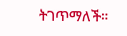ትገጥማለች።